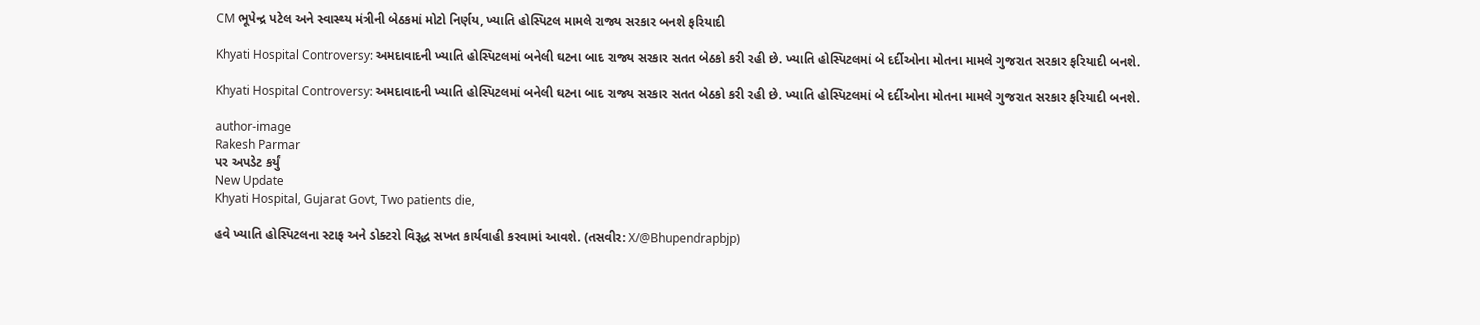CM ભૂપેન્દ્ર પટેલ અને સ્વાસ્થ્ય મંત્રીની બેઠકમાં મોટો નિર્ણય, ખ્યાતિ હોસ્પિટલ મામલે રાજ્ય સરકાર બનશે ફરિયાદી

Khyati Hospital Controversy: અમદાવાદની ખ્યાતિ હોસ્પિટલમાં બનેલી ઘટના બાદ રાજ્ય સરકાર સતત બેઠકો કરી રહી છે. ખ્યાતિ હોસ્પિટલમાં બે દર્દીઓના મોતના મામલે ગુજરાત સરકાર ફરિયાદી બનશે.

Khyati Hospital Controversy: અમદાવાદની ખ્યાતિ હોસ્પિટલમાં બનેલી ઘટના બાદ રાજ્ય સરકાર સતત બેઠકો કરી રહી છે. ખ્યાતિ હોસ્પિટલમાં બે દર્દીઓના મોતના મામલે ગુજરાત સરકાર ફરિયાદી બનશે.

author-image
Rakesh Parmar
પર અપડેટ કર્યું
New Update
Khyati Hospital, Gujarat Govt, Two patients die,

હવે ખ્યાતિ હોસ્પિટલના સ્ટાફ અને ડોક્ટરો વિરૂદ્ધ સખત કાર્યવાહી કરવામાં આવશે. (તસવીર: X/@Bhupendrapbjp)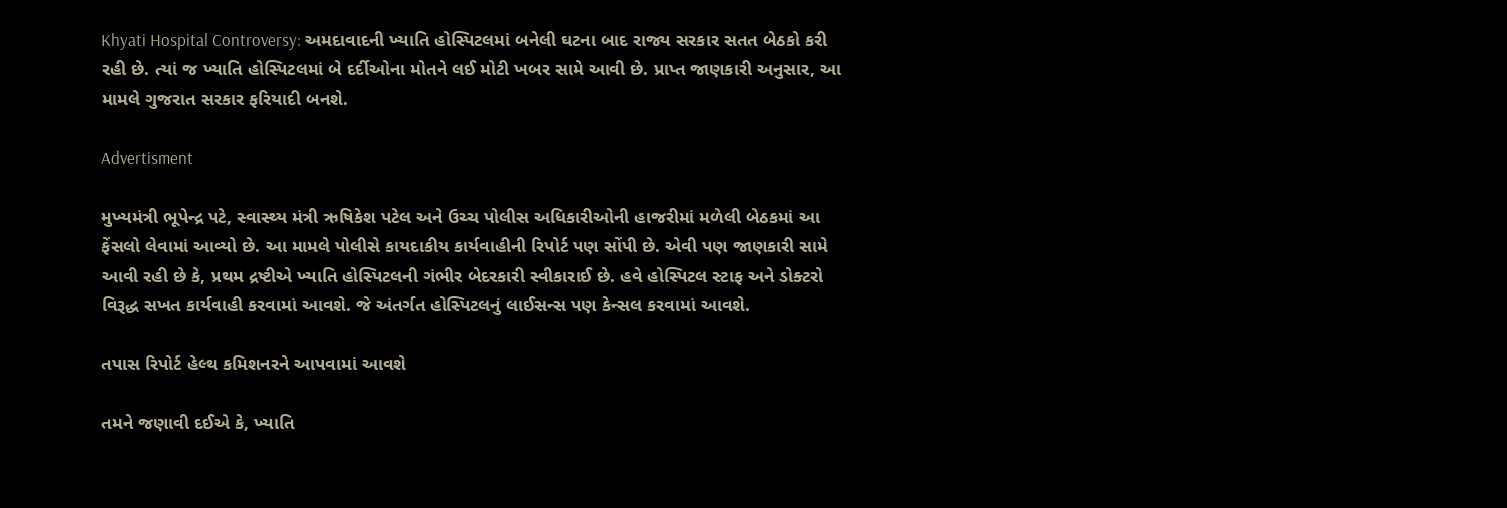Khyati Hospital Controversy: અમદાવાદની ખ્યાતિ હોસ્પિટલમાં બનેલી ઘટના બાદ રાજ્ય સરકાર સતત બેઠકો કરી રહી છે. ત્યાં જ ખ્યાતિ હોસ્પિટલમાં બે દર્દીઓના મોતને લઈ મોટી ખબર સામે આવી છે. પ્રાપ્ત જાણકારી અનુસાર, આ મામલે ગુજરાત સરકાર ફરિયાદી બનશે.

Advertisment

મુખ્યમંત્રી ભૂપેન્દ્ર પટે, સ્વાસ્થ્ય મંત્રી ઋષિકેશ પટેલ અને ઉચ્ચ પોલીસ અધિકારીઓની હાજરીમાં મળેલી બેઠકમાં આ ફેંસલો લેવામાં આવ્યો છે. આ મામલે પોલીસે કાયદાકીય કાર્યવાહીની રિપોર્ટ પણ સોંપી છે. એવી પણ જાણકારી સામે આવી રહી છે કે, પ્રથમ દ્રષ્ટીએ ખ્યાતિ હોસ્પિટલની ગંભીર બેદરકારી સ્વીકારાઈ છે. હવે હોસ્પિટલ સ્ટાફ અને ડોક્ટરો વિરૂદ્ધ સખત કાર્યવાહી કરવામાં આવશે. જે અંતર્ગત હોસ્પિટલનું લાઈસન્સ પણ કેન્સલ કરવામાં આવશે.

તપાસ રિપોર્ટ હેલ્થ કમિશનરને આપવામાં આવશે

તમને જણાવી દઈએ કે, ખ્યાતિ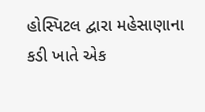હોસ્પિટલ દ્વારા મહેસાણાના કડી ખાતે એક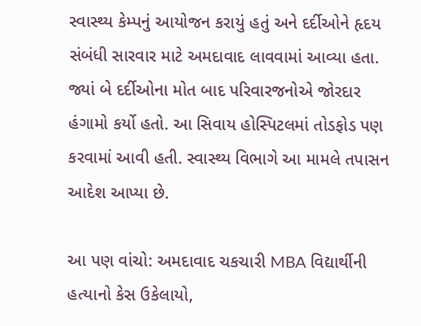સ્વાસ્થ્ય કેમ્પનું આયોજન કરાયું હતું અને દર્દીઓને હૃદય સંબંધી સારવાર માટે અમદાવાદ લાવવામાં આવ્યા હતા. જ્યાં બે દર્દીઓના મોત બાદ પરિવારજનોએ જોરદાર હંગામો કર્યો હતો. આ સિવાય હોસ્પિટલમાં તોડફોડ પણ કરવામાં આવી હતી. સ્વાસ્થ્ય વિભાગે આ મામલે તપાસન આદેશ આપ્યા છે.

આ પણ વાંચો: અમદાવાદ ચકચારી MBA વિદ્યાર્થીની હત્યાનો કેસ ઉકેલાયો,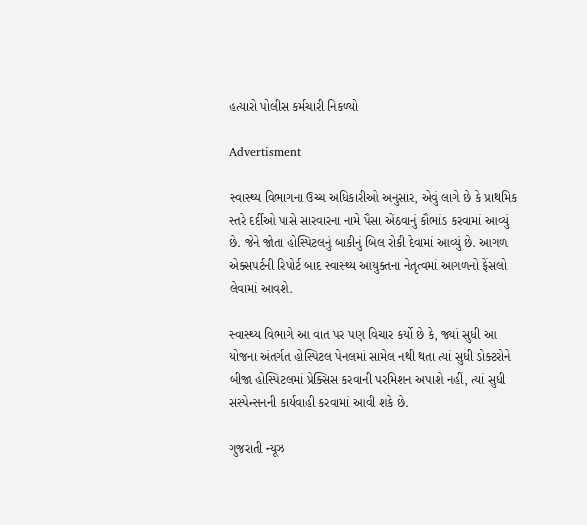હત્યારો પોલીસ કર્મચારી નિકળ્યો

Advertisment

સ્વાસ્થ્ય વિભાગના ઉચ્ચ અધિકારીઓ અનુસાર, એવું લાગે છે કે પ્રાથમિક સ્તરે દર્દીઓ પાસે સારવારના નામે પૈસા એંઠવાનું કૌભાંડ કરવામાં આવ્યું છે. જેને જોતા હોસ્પિટલનું બાકીનું બિલ રોકી દેવામાં આવ્યું છે. આગળ એક્સપર્ટની રિપોર્ટ બાદ સ્વાસ્થ્ય આયુક્તના નેતૃત્વમાં આગળનો ફેંસલો લેવામાં આવશે.

સ્વાસ્થ્ય વિભાગે આ વાત પર પણ વિચાર કર્યો છે કે, જ્યાં સુધી આ યોજના અંતર્ગત હોસ્પિટલ પેનલમાં સામેલ નથી થતા ત્યાં સુધી ડોક્ટરોને બીજા હોસ્પિટલમાં પ્રેક્સિસ કરવાની પરમિશન અપાશે નહીં, ત્યાં સુધી સસ્પેન્સનની કાર્યવાહી કરવામાં આવી શકે છે.

ગુજરાતી ન્યૂઝ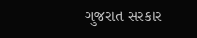ગુજરાત સરકાર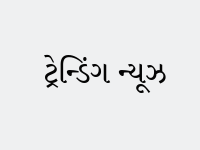ટ્રેન્ડિંગ ન્યૂઝ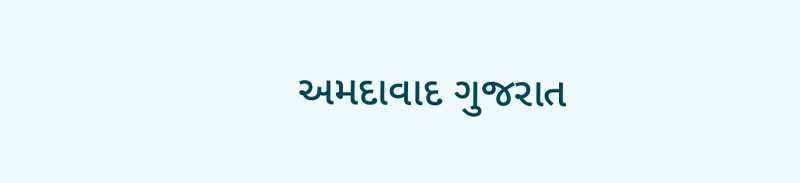અમદાવાદ ગુજરાત